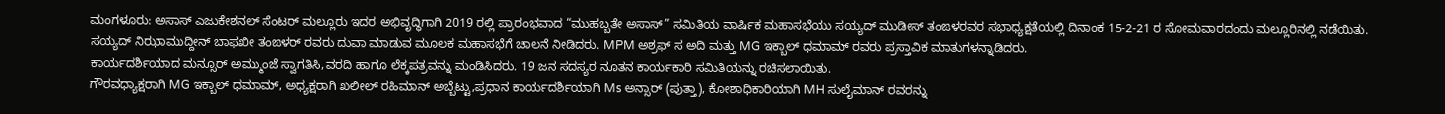ಮಂಗಳೂರು: ಅಸಾಸ್ ಎಜುಕೇಶನಲ್ ಸೆಂಟರ್ ಮಲ್ಲೂರು ಇದರ ಅಭಿವೃದ್ಧಿಗಾಗಿ 2019 ರಲ್ಲಿ ಪ್ರಾರಂಭವಾದ “ಮುಹಬ್ಬತೇ ಅಸಾಸ್” ಸಮಿತಿಯ ವಾರ್ಷಿಕ ಮಹಾಸಭೆಯು ಸಯ್ಯದ್ ಮುಡೀಸ್ ತಂಙಳರವರ ಸಭಾಧ್ಯಕ್ಷತೆಯಲ್ಲಿ ದಿನಾಂಕ 15-2-21 ರ ಸೋಮವಾರದಂದು ಮಲ್ಲೂರಿನಲ್ಲಿ ನಡೆಯಿತು. ಸಯ್ಯದ್ ನಿಝಾಮುದ್ದೀನ್ ಬಾಫಖೀ ತಂಙಳರ್ ರವರು ದುವಾ ಮಾಡುವ ಮೂಲಕ ಮಹಾಸಭೆಗೆ ಚಾಲನೆ ನೀಡಿದರು. MPM ಅಶ್ರಫ್ ಸ ಅದಿ ಮತ್ತು MG ಇಕ್ಬಾಲ್ ಧಮಾಮ್ ರವರು ಪ್ರಸ್ತಾವಿಕ ಮಾತುಗಳನ್ನಾಡಿದರು.
ಕಾರ್ಯದರ್ಶಿಯಾದ ಮನ್ಸೂರ್ ಅಮ್ಮುಂಜೆ ಸ್ವಾಗತಿಸಿ,ವರದಿ ಹಾಗೂ ಲೆಕ್ಕಪತ್ರವನ್ನು ಮಂಡಿಸಿದರು. 19 ಜನ ಸದಸ್ಯರ ನೂತನ ಕಾರ್ಯಕಾರಿ ಸಮಿತಿಯನ್ನು ರಚಿಸಲಾಯಿತು.
ಗೌರವಧ್ಯಾಕ್ಷರಾಗಿ MG ಇಕ್ಬಾಲ್ ಧಮಾಮ್, ಅಧ್ಯಕ್ಷರಾಗಿ ಖಲೀಲ್ ರಹಿಮಾನ್ ಅಬ್ಬೆಟ್ಟು,ಪ್ರಧಾನ ಕಾರ್ಯದರ್ಶಿಯಾಗಿ Ms ಅನ್ಸಾರ್ (ಪುತ್ತಾ), ಕೋಶಾಧಿಕಾರಿಯಾಗಿ MH ಸುಲೈಮಾನ್ ರವರನ್ನು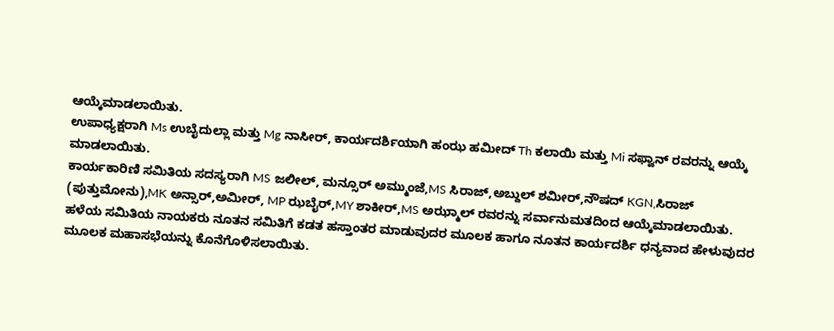ಆಯ್ಕೆಮಾಡಲಾಯಿತು.
ಉಪಾಧ್ಯಕ್ಷರಾಗಿ Ms ಉಬೈದುಲ್ಲಾ ಮತ್ತು Mg ನಾಸೀರ್, ಕಾರ್ಯದರ್ಶಿಯಾಗಿ ಹಂಝ ಹಮೀದ್ Th ಕಲಾಯಿ ಮತ್ತು Mi ಸಫ್ವಾನ್ ರವರನ್ನು ಆಯ್ಕೆ ಮಾಡಲಾಯಿತು.
ಕಾರ್ಯಕಾರಿಣಿ ಸಮಿತಿಯ ಸದಸ್ಯರಾಗಿ MS ಜಲೀಲ್, ಮನ್ಸೂರ್ ಅಮ್ಮುಂಜೆ,MS ಸಿರಾಜ್,ಅಬ್ದುಲ್ ಶಮೀರ್,ನೌಷದ್ KGN,ಸಿರಾಜ್ (ಪುತ್ತುಮೋನು),MK ಅನ್ಸಾರ್,ಅಮೀರ್, MP ಝಬೈರ್,MY ಶಾಕೀರ್,MS ಅಝ್ಮಾಲ್ ರವರನ್ನು ಸರ್ವಾನುಮತದಿಂದ ಆಯ್ಕೆಮಾಡಲಾಯಿತು.
ಹಳೆಯ ಸಮಿತಿಯ ನಾಯಕರು ನೂತನ ಸಮಿತಿಗೆ ಕಡತ ಹಸ್ತಾಂತರ ಮಾಡುವುದರ ಮೂಲಕ ಹಾಗೂ ನೂತನ ಕಾರ್ಯದರ್ಶಿ ಧನ್ಯವಾದ ಹೇಳುವುದರ ಮೂಲಕ ಮಹಾಸಭೆಯನ್ನು ಕೊನೆಗೊಳಿಸಲಾಯಿತು.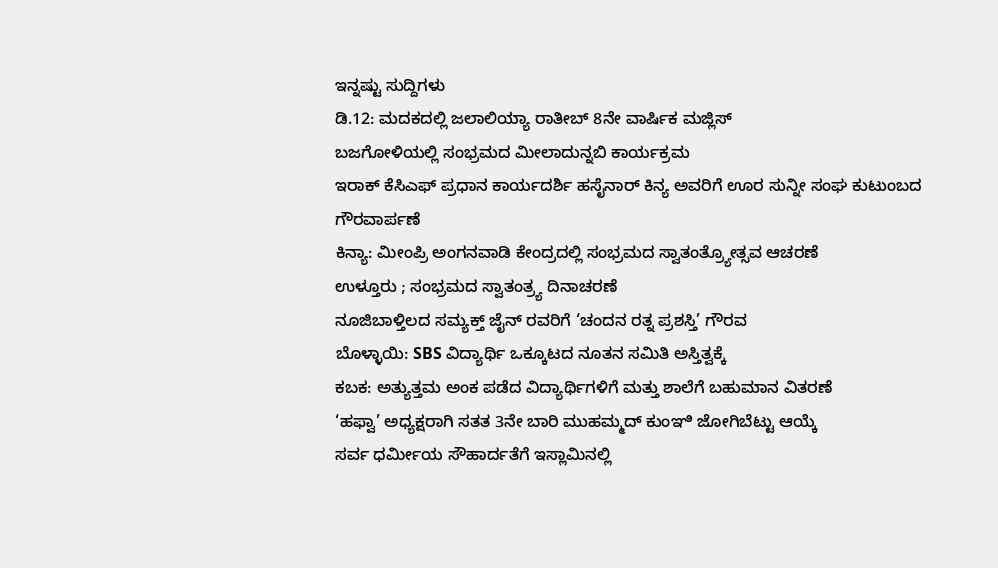ಇನ್ನಷ್ಟು ಸುದ್ದಿಗಳು
ಡಿ.12: ಮದಕದಲ್ಲಿ ಜಲಾಲಿಯ್ಯಾ ರಾತೀಬ್ 8ನೇ ವಾರ್ಷಿಕ ಮಜ್ಲಿಸ್
ಬಜಗೋಳಿಯಲ್ಲಿ ಸಂಭ್ರಮದ ಮೀಲಾದುನ್ನಬಿ ಕಾರ್ಯಕ್ರಮ
ಇರಾಕ್ ಕೆಸಿಎಫ್ ಪ್ರಧಾನ ಕಾರ್ಯದರ್ಶಿ ಹಸೈನಾರ್ ಕಿನ್ಯ ಅವರಿಗೆ ಊರ ಸುನ್ನೀ ಸಂಘ ಕುಟುಂಬದ ಗೌರವಾರ್ಪಣೆ
ಕಿನ್ಯಾ: ಮೀಂಪ್ರಿ ಅಂಗನವಾಡಿ ಕೇಂದ್ರದಲ್ಲಿ ಸಂಭ್ರಮದ ಸ್ವಾತಂತ್ರ್ಯೋತ್ಸವ ಆಚರಣೆ
ಉಳ್ತೂರು ; ಸಂಭ್ರಮದ ಸ್ವಾತಂತ್ರ್ಯ ದಿನಾಚರಣೆ
ನೂಜಿಬಾಳ್ತಿಲದ ಸಮ್ಯಕ್ತ್ ಜೈನ್ ರವರಿಗೆ ‘ಚಂದನ ರತ್ನ ಪ್ರಶಸ್ತಿ’ ಗೌರವ
ಬೊಳ್ಳಾಯಿ: SBS ವಿದ್ಯಾರ್ಥಿ ಒಕ್ಕೂಟದ ನೂತನ ಸಮಿತಿ ಅಸ್ತಿತ್ವಕ್ಕೆ
ಕಬಕ: ಅತ್ಯುತ್ತಮ ಅಂಕ ಪಡೆದ ವಿದ್ಯಾರ್ಥಿಗಳಿಗೆ ಮತ್ತು ಶಾಲೆಗೆ ಬಹುಮಾನ ವಿತರಣೆ
‘ಹಫ್ವಾ’ ಅಧ್ಯಕ್ಷರಾಗಿ ಸತತ 3ನೇ ಬಾರಿ ಮುಹಮ್ಮದ್ ಕುಂಞಿ ಜೋಗಿಬೆಟ್ಟು ಆಯ್ಕೆ
ಸರ್ವ ಧರ್ಮೀಯ ಸೌಹಾರ್ದತೆಗೆ ಇಸ್ಲಾಮಿನಲ್ಲಿ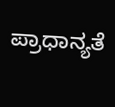ಪ್ರಾಧಾನ್ಯತೆ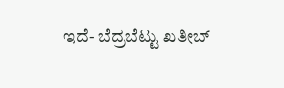ಇದೆ- ಬೆದ್ರಬೆಟ್ಟು ಖತೀಬ್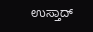ಉಸ್ತಾದ್